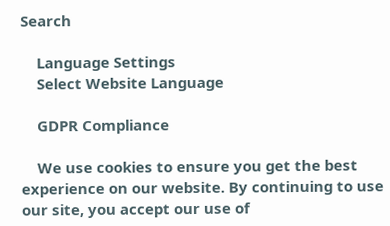Search

    Language Settings
    Select Website Language

    GDPR Compliance

    We use cookies to ensure you get the best experience on our website. By continuing to use our site, you accept our use of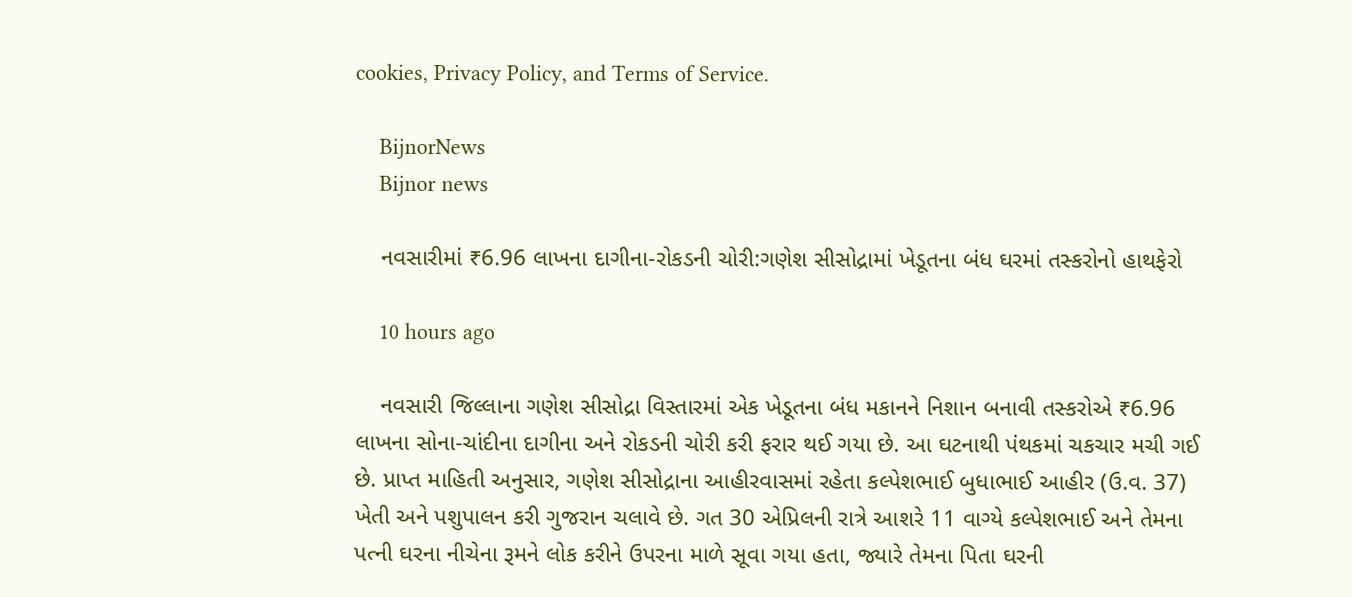cookies, Privacy Policy, and Terms of Service.

    BijnorNews
    Bijnor news

    નવસારીમાં ₹6.96 લાખના દાગીના-રોકડની ચોરી:ગણેશ સીસોદ્રામાં ખેડૂતના બંધ ઘરમાં તસ્કરોનો હાથફેરો

    10 hours ago

    નવસારી જિલ્લાના ગણેશ સીસોદ્રા વિસ્તારમાં એક ખેડૂતના બંધ મકાનને નિશાન બનાવી તસ્કરોએ ₹6.96 લાખના સોના-ચાંદીના દાગીના અને રોકડની ચોરી કરી ફરાર થઈ ગયા છે. આ ઘટનાથી પંથકમાં ચકચાર મચી ગઈ છે. પ્રાપ્ત માહિતી અનુસાર, ગણેશ સીસોદ્રાના આહીરવાસમાં રહેતા કલ્પેશભાઈ બુધાભાઈ આહીર (ઉ.વ. 37) ખેતી અને પશુપાલન કરી ગુજરાન ચલાવે છે. ગત 30 એપ્રિલની રાત્રે આશરે 11 વાગ્યે કલ્પેશભાઈ અને તેમના પત્ની ઘરના નીચેના રૂમને લોક કરીને ઉપરના માળે સૂવા ગયા હતા, જ્યારે તેમના પિતા ઘરની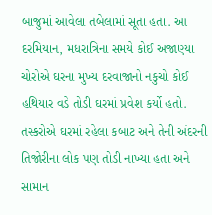બાજુમાં આવેલા તબેલામાં સૂતા હતા. આ દરમિયાન, મધરાત્રિના સમયે કોઈ અજાણ્યા ચોરોએ ઘરના મુખ્ય દરવાજાનો નકુચો કોઈ હથિયાર વડે તોડી ઘરમાં પ્રવેશ કર્યો હતો. તસ્કરોએ ઘરમાં રહેલા કબાટ અને તેની અંદરની તિજોરીના લોક પણ તોડી નાખ્યા હતા અને સામાન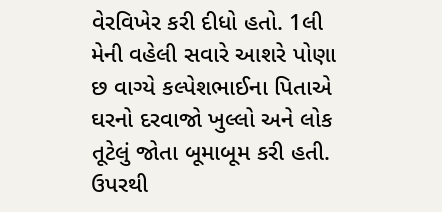વેરવિખેર કરી દીધો હતો. 1લી મેની વહેલી સવારે આશરે પોણા છ વાગ્યે કલ્પેશભાઈના પિતાએ ઘરનો દરવાજો ખુલ્લો અને લોક તૂટેલું જોતા બૂમાબૂમ કરી હતી. ઉપરથી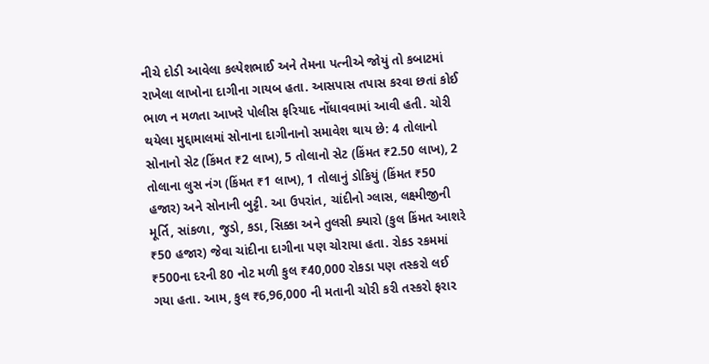નીચે દોડી આવેલા કલ્પેશભાઈ અને તેમના પત્નીએ જોયું તો કબાટમાં રાખેલા લાખોના દાગીના ગાયબ હતા. આસપાસ તપાસ કરવા છતાં કોઈ ભાળ ન મળતા આખરે પોલીસ ફરિયાદ નોંધાવવામાં આવી હતી. ચોરી થયેલા મુદ્દામાલમાં સોનાના દાગીનાનો સમાવેશ થાય છે: 4 તોલાનો સોનાનો સેટ (કિંમત ₹2 લાખ), 5 તોલાનો સેટ (કિંમત ₹2.50 લાખ), 2 તોલાના લુસ નંગ (કિંમત ₹1 લાખ), 1 તોલાનું ડોકિયું (કિંમત ₹50 હજાર) અને સોનાની બુટ્ટી. આ ઉપરાંત, ચાંદીનો ગ્લાસ, લક્ષ્મીજીની મૂર્તિ, સાંકળા, જુડો, કડા, સિક્કા અને તુલસી ક્યારો (કુલ કિંમત આશરે ₹50 હજાર) જેવા ચાંદીના દાગીના પણ ચોરાયા હતા. રોકડ રકમમાં ₹500ના દરની 80 નોટ મળી કુલ ₹40,000 રોકડા પણ તસ્કરો લઈ ગયા હતા. આમ, કુલ ₹6,96,000 ની મતાની ચોરી કરી તસ્કરો ફરાર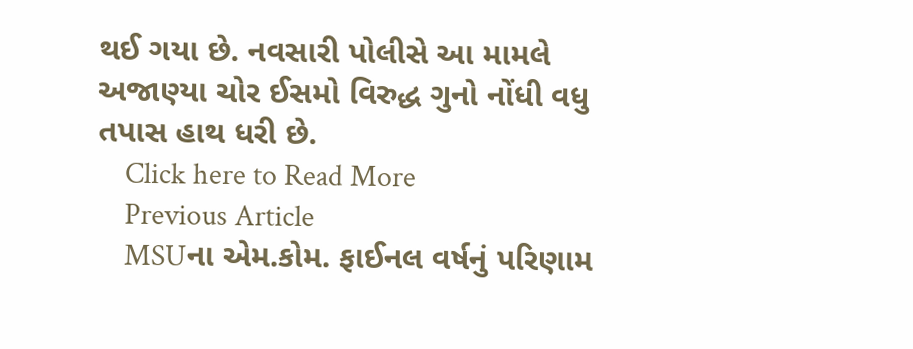થઈ ગયા છે. નવસારી પોલીસે આ મામલે અજાણ્યા ચોર ઈસમો વિરુદ્ધ ગુનો નોંધી વધુ તપાસ હાથ ધરી છે.
    Click here to Read More
    Previous Article
    MSUના એમ.કોમ. ફાઈનલ વર્ષનું પરિણામ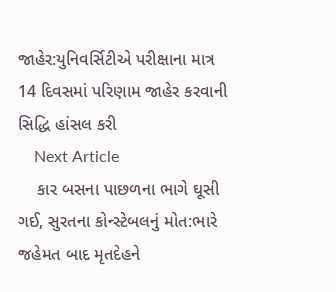જાહેર:યુનિવર્સિટીએ પરીક્ષાના માત્ર 14 દિવસમાં પરિણામ જાહેર કરવાની સિદ્ધિ હાંસલ કરી
    Next Article
    કાર બસના પાછળના ભાગે ઘૂસી ગઈ, સુરતના કોન્સ્ટેબલનું મોત:ભારે જહેમત બાદ મૃતદેહને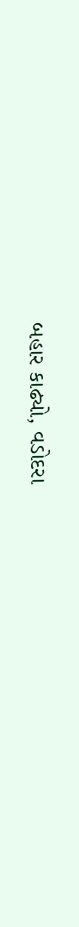બહાર કાઢ્યો, વડોદરા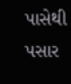પાસેથી પસાર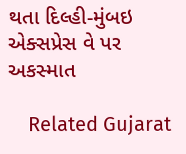થતા દિલ્હી-મુંબઇ એક્સપ્રેસ વે પર અકસ્માત

    Related Gujarat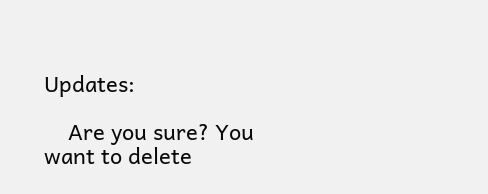Updates:

    Are you sure? You want to delete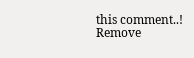this comment..! Remove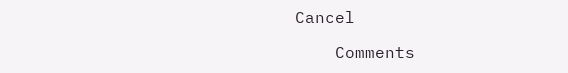Cancel

    Comments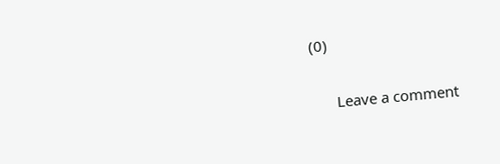(0)

      Leave a comment